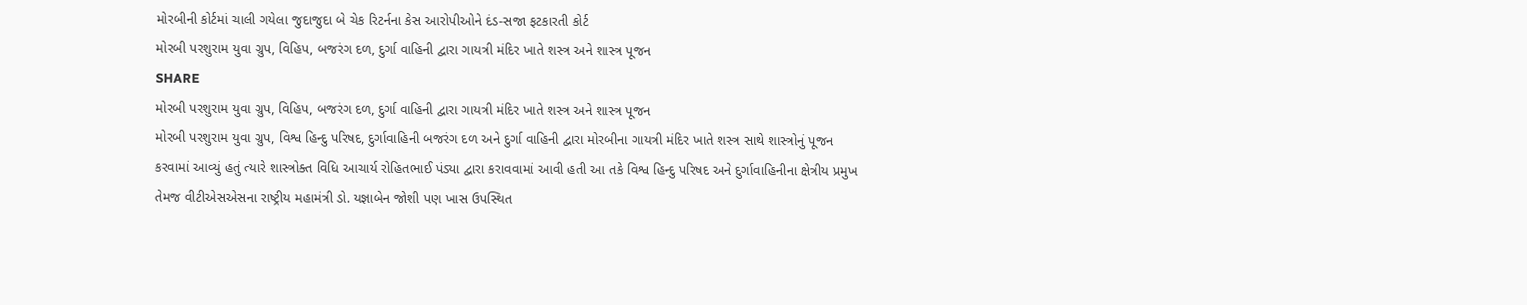મોરબીની કોર્ટમાં ચાલી ગયેલા જુદાજુદા બે ચેક રિટર્નના કેસ આરોપીઓને દંડ-સજા ફટકારતી કોર્ટ
મોરબી પરશુરામ યુવા ગ્રુપ, વિહિપ, બજરંગ દળ, દુર્ગા વાહિની દ્વારા ગાયત્રી મંદિર ખાતે શસ્ત્ર અને શાસ્ત્ર પૂજન
SHARE
મોરબી પરશુરામ યુવા ગ્રુપ, વિહિપ, બજરંગ દળ, દુર્ગા વાહિની દ્વારા ગાયત્રી મંદિર ખાતે શસ્ત્ર અને શાસ્ત્ર પૂજન
મોરબી પરશુરામ યુવા ગ્રુપ, વિશ્વ હિન્દુ પરિષદ, દુર્ગાવાહિની બજરંગ દળ અને દુર્ગા વાહિની દ્વારા મોરબીના ગાયત્રી મંદિર ખાતે શસ્ત્ર સાથે શાસ્ત્રોનું પૂજન કરવામાં આવ્યું હતું ત્યારે શાસ્ત્રોક્ત વિધિ આચાર્ય રોહિતભાઈ પંડ્યા દ્વારા કરાવવામાં આવી હતી આ તકે વિશ્વ હિન્દુ પરિષદ અને દુર્ગાવાહિનીના ક્ષેત્રીય પ્રમુખ તેમજ વીટીએસએસના રાષ્ટ્રીય મહામંત્રી ડો. યજ્ઞાબેન જોશી પણ ખાસ ઉપસ્થિત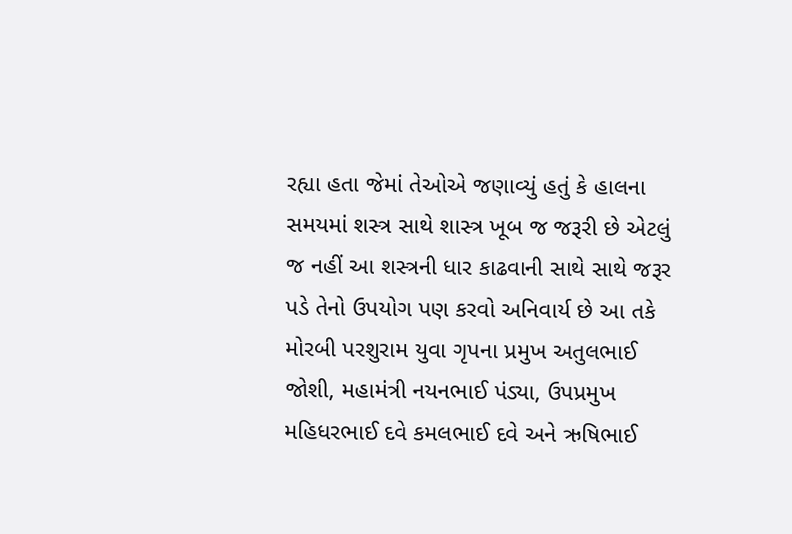રહ્યા હતા જેમાં તેઓએ જણાવ્યું હતું કે હાલના સમયમાં શસ્ત્ર સાથે શાસ્ત્ર ખૂબ જ જરૂરી છે એટલું જ નહીં આ શસ્ત્રની ધાર કાઢવાની સાથે સાથે જરૂર પડે તેનો ઉપયોગ પણ કરવો અનિવાર્ય છે આ તકે મોરબી પરશુરામ યુવા ગૃપના પ્રમુખ અતુલભાઈ જોશી, મહામંત્રી નયનભાઈ પંડ્યા, ઉપપ્રમુખ મહિધરભાઈ દવે કમલભાઈ દવે અને ઋષિભાઈ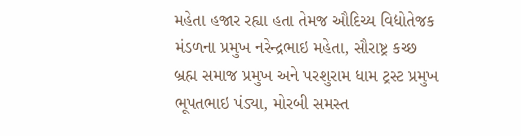મહેતા હજાર રહ્યા હતા તેમજ ઔદિચ્ય વિદ્યોતેજક મંડળના પ્રમુખ નરેન્દ્રભાઇ મહેતા, સૌરાષ્ટ્ર કચ્છ બ્રહ્મ સમાજ પ્રમુખ અને પરશુરામ ધામ ટ્રસ્ટ પ્રમુખ ભૂપતભાઇ પંડ્યા, મોરબી સમસ્ત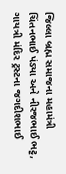જિલ્લા બ્રહ્મ સમાજના મહામંત્રી ચિંતનભાઈ પંડ્યા અને નીરજભાઈ ભટ્ટ, ગાયત્રી મંદિર ટ્રસ્ટના જગદીશભાઈ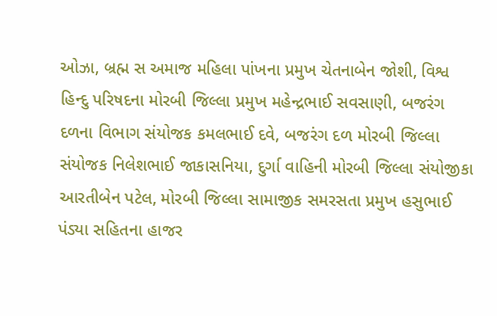ઓઝા, બ્રહ્મ સ અમાજ મહિલા પાંખના પ્રમુખ ચેતનાબેન જોશી, વિશ્વ હિન્દુ પરિષદના મોરબી જિલ્લા પ્રમુખ મહેન્દ્રભાઈ સવસાણી, બજરંગ દળના વિભાગ સંયોજક કમલભાઈ દવે, બજરંગ દળ મોરબી જિલ્લા સંયોજક નિલેશભાઈ જાકાસનિયા, દુર્ગા વાહિની મોરબી જિલ્લા સંયોજીકા આરતીબેન પટેલ, મોરબી જિલ્લા સામાજીક સમરસતા પ્રમુખ હસુભાઈ પંડ્યા સહિતના હાજર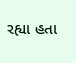રહ્યા હતા